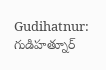Gudihatnur: గుడిహత్నూర్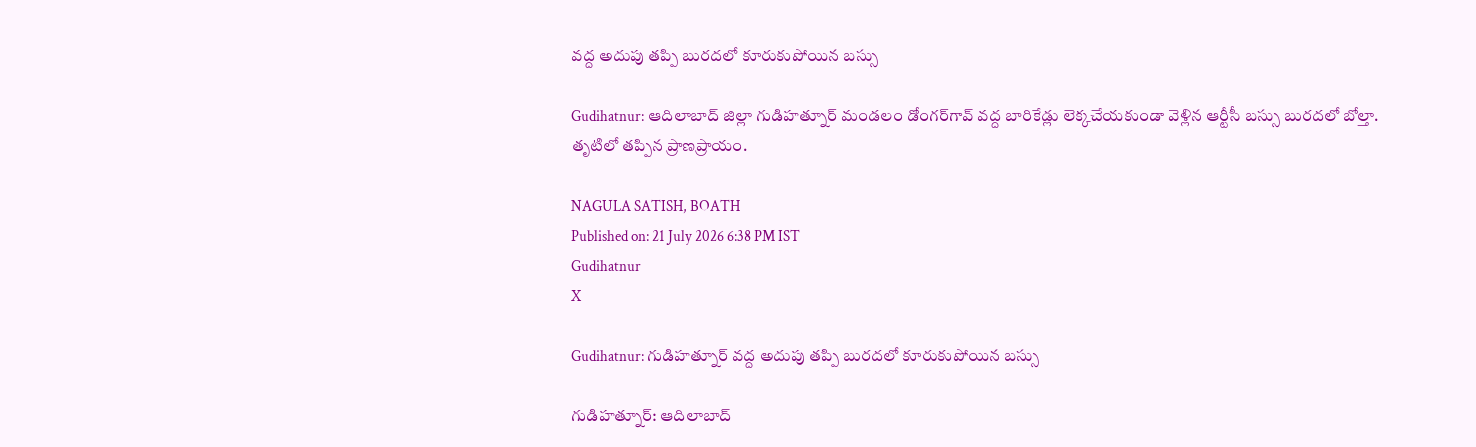వద్ద అదుపు తప్పి బురదలో కూరుకుపోయిన బస్సు

Gudihatnur: ఆదిలాబాద్ జిల్లా గుడిహత్నూర్ మండలం డోంగర్‌గావ్ వద్ద బారికేడ్లు లెక్కచేయకుండా వెళ్లిన ఆర్టీసీ బస్సు బురదలో బోల్తా. తృటిలో తప్పిన ప్రాణప్రాయం.

NAGULA SATISH, BOATH
Published on: 21 July 2026 6:38 PM IST
Gudihatnur
X

Gudihatnur: గుడిహత్నూర్ వద్ద అదుపు తప్పి బురదలో కూరుకుపోయిన బస్సు

గుడిహత్నూర్: ఆదిలాబాద్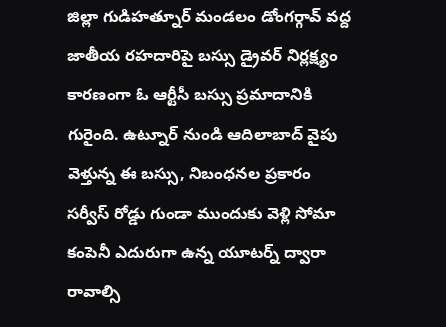జిల్లా గుడిహత్నూర్ మండలం డోంగర్గావ్ వద్ద జాతీయ రహదారిపై బస్సు డ్రైవర్ నిర్లక్ష్యం కారణంగా ఓ ఆర్టీసీ బస్సు ప్రమాదానికి గురైంది. ఉట్నూర్ నుండి ఆదిలాబాద్ వైపు వెళ్తున్న ఈ బస్సు, నిబంధనల ప్రకారం సర్వీస్ రోడ్డు గుండా ముందుకు వెళ్లి సోమా కంపెనీ ఎదురుగా ఉన్న యూటర్న్ ద్వారా రావాల్సి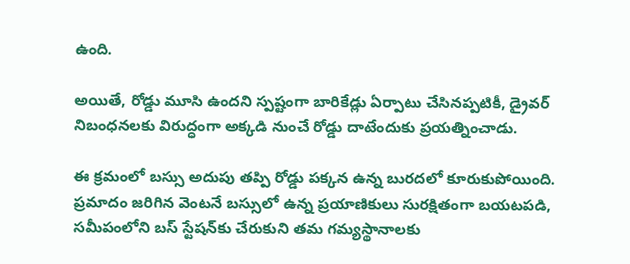ఉంది.

అయితే, రోడ్డు మూసి ఉందని స్పష్టంగా బారికేడ్లు ఏర్పాటు చేసినప్పటికీ, డ్రైవర్ నిబంధనలకు విరుద్ధంగా అక్కడి నుంచే రోడ్డు దాటేందుకు ప్రయత్నించాడు.

ఈ క్రమంలో బస్సు అదుపు తప్పి రోడ్డు పక్కన ఉన్న బురదలో కూరుకుపోయింది. ప్రమాదం జరిగిన వెంటనే బస్సులో ఉన్న ప్రయాణికులు సురక్షితంగా బయటపడి, సమీపంలోని బస్ స్టేషన్‌కు చేరుకుని తమ గమ్యస్థానాలకు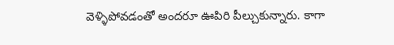వెళ్ళిపోవడంతో అందరూ ఊపిరి పీల్చుకున్నారు. కాగా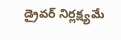డ్రైవర్ నిర్లక్ష్యమే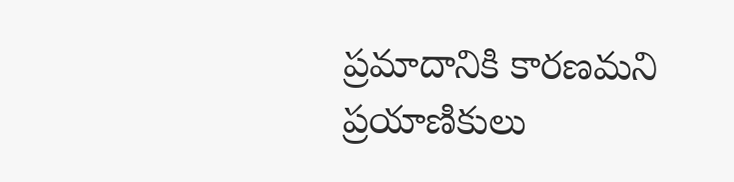ప్రమాదానికి కారణమని ప్రయాణికులు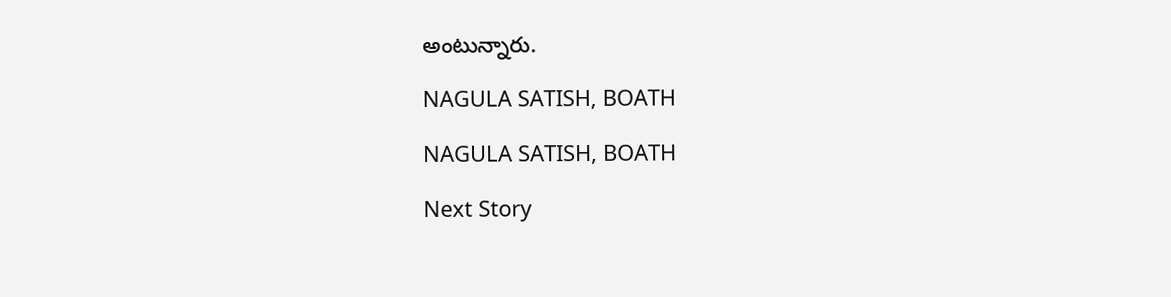అంటున్నారు.

NAGULA SATISH, BOATH

NAGULA SATISH, BOATH

Next Story